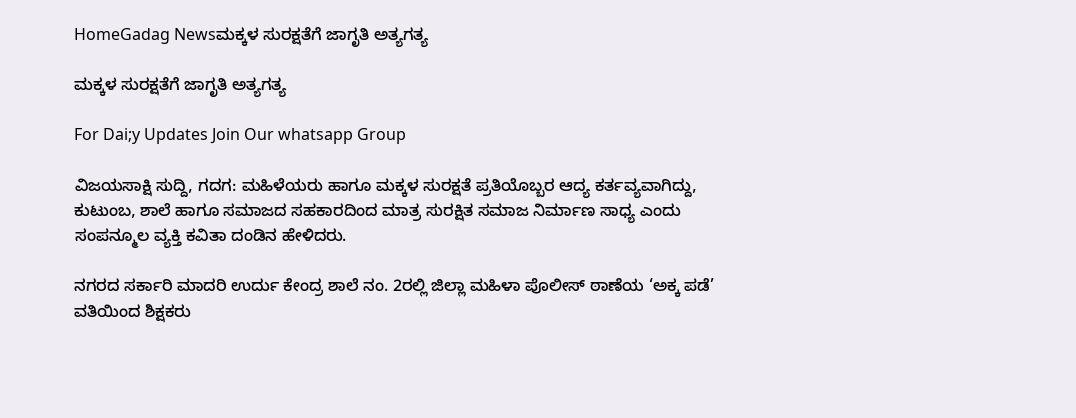HomeGadag Newsಮಕ್ಕಳ ಸುರಕ್ಷತೆಗೆ ಜಾಗೃತಿ ಅತ್ಯಗತ್ಯ

ಮಕ್ಕಳ ಸುರಕ್ಷತೆಗೆ ಜಾಗೃತಿ ಅತ್ಯಗತ್ಯ

For Dai;y Updates Join Our whatsapp Group

ವಿಜಯಸಾಕ್ಷಿ ಸುದ್ದಿ, ಗದಗ: ಮಹಿಳೆಯರು ಹಾಗೂ ಮಕ್ಕಳ ಸುರಕ್ಷತೆ ಪ್ರತಿಯೊಬ್ಬರ ಆದ್ಯ ಕರ್ತವ್ಯವಾಗಿದ್ದು, ಕುಟುಂಬ, ಶಾಲೆ ಹಾಗೂ ಸಮಾಜದ ಸಹಕಾರದಿಂದ ಮಾತ್ರ ಸುರಕ್ಷಿತ ಸಮಾಜ ನಿರ್ಮಾಣ ಸಾಧ್ಯ ಎಂದು ಸಂಪನ್ಮೂಲ ವ್ಯಕ್ತಿ ಕವಿತಾ ದಂಡಿನ ಹೇಳಿದರು.

ನಗರದ ಸರ್ಕಾರಿ ಮಾದರಿ ಉರ್ದು ಕೇಂದ್ರ ಶಾಲೆ ನಂ. 2ರಲ್ಲಿ ಜಿಲ್ಲಾ ಮಹಿಳಾ ಪೊಲೀಸ್ ಠಾಣೆಯ ‘ಅಕ್ಕ ಪಡೆ’ ವತಿಯಿಂದ ಶಿಕ್ಷಕರು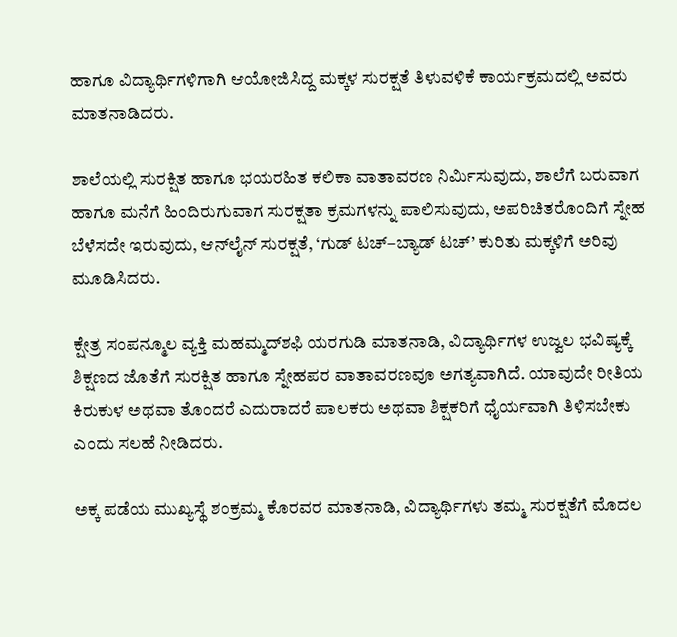ಹಾಗೂ ವಿದ್ಯಾರ್ಥಿಗಳಿಗಾಗಿ ಆಯೋಜಿಸಿದ್ದ ಮಕ್ಕಳ ಸುರಕ್ಷತೆ ತಿಳುವಳಿಕೆ ಕಾರ್ಯಕ್ರಮದಲ್ಲಿ ಅವರು ಮಾತನಾಡಿದರು.

ಶಾಲೆಯಲ್ಲಿ ಸುರಕ್ಷಿತ ಹಾಗೂ ಭಯರಹಿತ ಕಲಿಕಾ ವಾತಾವರಣ ನಿರ್ಮಿಸುವುದು, ಶಾಲೆಗೆ ಬರುವಾಗ ಹಾಗೂ ಮನೆಗೆ ಹಿಂದಿರುಗುವಾಗ ಸುರಕ್ಷತಾ ಕ್ರಮಗಳನ್ನು ಪಾಲಿಸುವುದು, ಅಪರಿಚಿತರೊಂದಿಗೆ ಸ್ನೇಹ ಬೆಳೆಸದೇ ಇರುವುದು, ಆನ್‌ಲೈನ್ ಸುರಕ್ಷತೆ, ‘ಗುಡ್ ಟಚ್–ಬ್ಯಾಡ್ ಟಚ್’ ಕುರಿತು ಮಕ್ಕಳಿಗೆ ಅರಿವು ಮೂಡಿಸಿದರು.

ಕ್ಷೇತ್ರ ಸಂಪನ್ಮೂಲ ವ್ಯಕ್ತಿ ಮಹಮ್ಮದ್‌ಶಫಿ ಯರಗುಡಿ ಮಾತನಾಡಿ, ವಿದ್ಯಾರ್ಥಿಗಳ ಉಜ್ವಲ ಭವಿಷ್ಯಕ್ಕೆ ಶಿಕ್ಷಣದ ಜೊತೆಗೆ ಸುರಕ್ಷಿತ ಹಾಗೂ ಸ್ನೇಹಪರ ವಾತಾವರಣವೂ ಅಗತ್ಯವಾಗಿದೆ. ಯಾವುದೇ ರೀತಿಯ ಕಿರುಕುಳ ಅಥವಾ ತೊಂದರೆ ಎದುರಾದರೆ ಪಾಲಕರು ಅಥವಾ ಶಿಕ್ಷಕರಿಗೆ ಧೈರ್ಯವಾಗಿ ತಿಳಿಸಬೇಕು ಎಂದು ಸಲಹೆ ನೀಡಿದರು.

ಅಕ್ಕ ಪಡೆಯ ಮುಖ್ಯಸ್ಥೆ ಶಂಕ್ರಮ್ಮ ಕೊರವರ ಮಾತನಾಡಿ, ವಿದ್ಯಾರ್ಥಿಗಳು ತಮ್ಮ ಸುರಕ್ಷತೆಗೆ ಮೊದಲ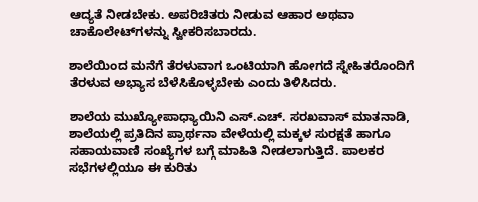ಆದ್ಯತೆ ನೀಡಬೇಕು. ಅಪರಿಚಿತರು ನೀಡುವ ಆಹಾರ ಅಥವಾ ಚಾಕೊಲೇಟ್‌ಗಳನ್ನು ಸ್ವೀಕರಿಸಬಾರದು.

ಶಾಲೆಯಿಂದ ಮನೆಗೆ ತೆರಳುವಾಗ ಒಂಟಿಯಾಗಿ ಹೋಗದೆ ಸ್ನೇಹಿತರೊಂದಿಗೆ ತೆರಳುವ ಅಭ್ಯಾಸ ಬೆಳೆಸಿಕೊಳ್ಳಬೇಕು ಎಂದು ತಿಳಿಸಿದರು.

ಶಾಲೆಯ ಮುಖ್ಯೋಪಾಧ್ಯಾಯಿನಿ ಎಸ್.ಎಚ್. ಸರಖವಾಸ್ ಮಾತನಾಡಿ, ಶಾಲೆಯಲ್ಲಿ ಪ್ರತಿದಿನ ಪ್ರಾರ್ಥನಾ ವೇಳೆಯಲ್ಲಿ ಮಕ್ಕಳ ಸುರಕ್ಷತೆ ಹಾಗೂ ಸಹಾಯವಾಣಿ ಸಂಖ್ಯೆಗಳ ಬಗ್ಗೆ ಮಾಹಿತಿ ನೀಡಲಾಗುತ್ತಿದೆ. ಪಾಲಕರ ಸಭೆಗಳಲ್ಲಿಯೂ ಈ ಕುರಿತು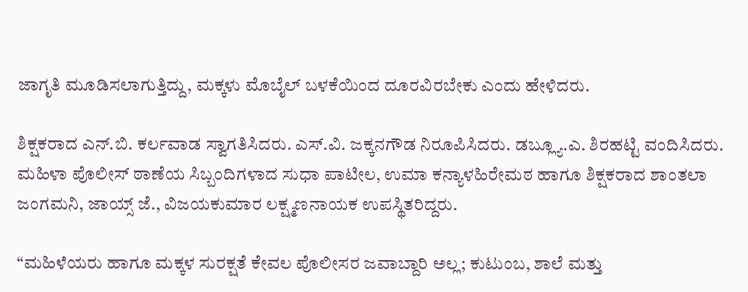ಜಾಗೃತಿ ಮೂಡಿಸಲಾಗುತ್ತಿದ್ದು, ಮಕ್ಕಳು ಮೊಬೈಲ್ ಬಳಕೆಯಿಂದ ದೂರವಿರಬೇಕು ಎಂದು ಹೇಳಿದರು.

ಶಿಕ್ಷಕರಾದ ಎನ್.ಬಿ. ಕರ್ಲವಾಡ ಸ್ವಾಗತಿಸಿದರು. ಎಸ್.ವಿ. ಜಕ್ಕನಗೌಡ ನಿರೂಪಿಸಿದರು. ಡಬ್ಲ್ಯೂ.ಎ. ಶಿರಹಟ್ಟಿ ವಂದಿಸಿದರು. ಮಹಿಳಾ ಪೊಲೀಸ್ ಠಾಣೆಯ ಸಿಬ್ಬಂದಿಗಳಾದ ಸುಧಾ ಪಾಟೀಲ, ಉಮಾ ಕನ್ಯಾಳಹಿರೇಮಠ ಹಾಗೂ ಶಿಕ್ಷಕರಾದ ಶಾಂತಲಾ ಜಂಗಮನಿ, ಜಾಯ್ಸ್ ಜೆ., ವಿಜಯಕುಮಾರ ಲಕ್ಷ್ಮಣನಾಯಕ ಉಪಸ್ಥಿತರಿದ್ದರು.

“ಮಹಿಳೆಯರು ಹಾಗೂ ಮಕ್ಕಳ ಸುರಕ್ಷತೆ ಕೇವಲ ಪೊಲೀಸರ ಜವಾಬ್ದಾರಿ ಅಲ್ಲ; ಕುಟುಂಬ, ಶಾಲೆ ಮತ್ತು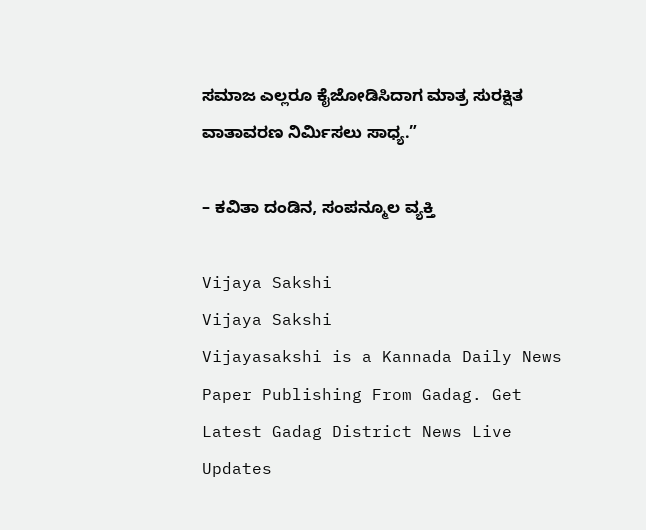ಸಮಾಜ ಎಲ್ಲರೂ ಕೈಜೋಡಿಸಿದಾಗ ಮಾತ್ರ ಸುರಕ್ಷಿತ ವಾತಾವರಣ ನಿರ್ಮಿಸಲು ಸಾಧ್ಯ.”

– ಕವಿತಾ ದಂಡಿನ, ಸಂಪನ್ಮೂಲ ವ್ಯಕ್ತಿ

Vijaya Sakshi
Vijaya Sakshi
Vijayasakshi is a Kannada Daily News Paper Publishing From Gadag. Get Latest Gadag District News Live Updates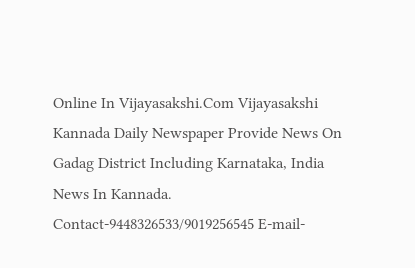Online In Vijayasakshi.Com Vijayasakshi Kannada Daily Newspaper Provide News On Gadag District Including Karnataka, India News In Kannada. Contact-9448326533/9019256545 E-mail-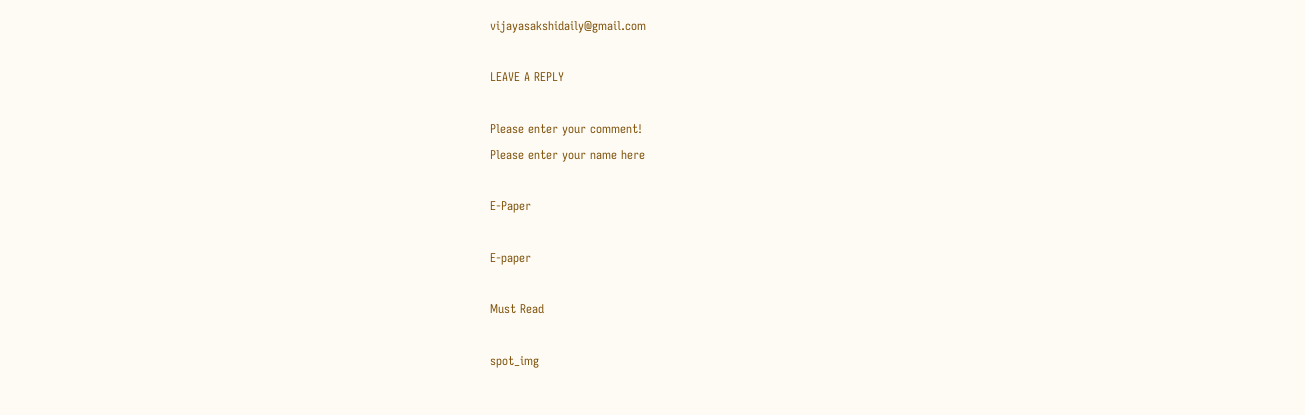vijayasakshidaily@gmail.com

LEAVE A REPLY

Please enter your comment!
Please enter your name here

E-Paper

E-paper

Must Read

spot_img